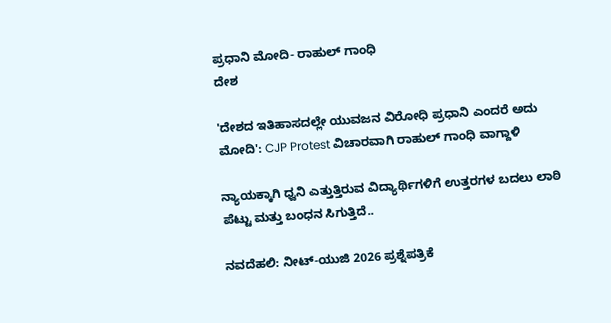ಪ್ರಧಾನಿ ಮೋದಿ- ರಾಹುಲ್ ಗಾಂಧಿ
ದೇಶ

'ದೇಶದ ಇತಿಹಾಸದಲ್ಲೇ ಯುವಜನ ವಿರೋಧಿ ಪ್ರಧಾನಿ ಎಂದರೆ ಅದು ಮೋದಿ': CJP Protest ವಿಚಾರವಾಗಿ ರಾಹುಲ್ ಗಾಂಧಿ ವಾಗ್ದಾಳಿ

ನ್ಯಾಯಕ್ಕಾಗಿ ಧ್ವನಿ ಎತ್ತುತ್ತಿರುವ ವಿದ್ಯಾರ್ಥಿಗಳಿಗೆ ಉತ್ತರಗಳ ಬದಲು ಲಾಠಿ ಪೆಟ್ಟು ಮತ್ತು ಬಂಧನ ಸಿಗುತ್ತಿದೆ..

ನವದೆಹಲಿ: ನೀಟ್-ಯುಜಿ 2026 ಪ್ರಶ್ನೆಪತ್ರಿಕೆ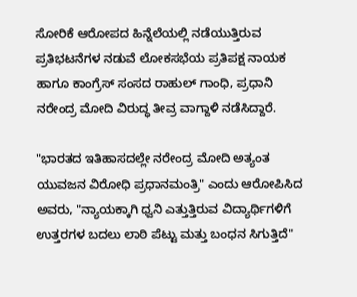ಸೋರಿಕೆ ಆರೋಪದ ಹಿನ್ನೆಲೆಯಲ್ಲಿ ನಡೆಯುತ್ತಿರುವ ಪ್ರತಿಭಟನೆಗಳ ನಡುವೆ ಲೋಕಸಭೆಯ ಪ್ರತಿಪಕ್ಷ ನಾಯಕ ಹಾಗೂ ಕಾಂಗ್ರೆಸ್ ಸಂಸದ ರಾಹುಲ್ ಗಾಂಧಿ, ಪ್ರಧಾನಿ ನರೇಂದ್ರ ಮೋದಿ ವಿರುದ್ಧ ತೀವ್ರ ವಾಗ್ದಾಳಿ ನಡೆಸಿದ್ದಾರೆ.

"ಭಾರತದ ಇತಿಹಾಸದಲ್ಲೇ ನರೇಂದ್ರ ಮೋದಿ ಅತ್ಯಂತ ಯುವಜನ ವಿರೋಧಿ ಪ್ರಧಾನಮಂತ್ರಿ" ಎಂದು ಆರೋಪಿಸಿದ ಅವರು, "ನ್ಯಾಯಕ್ಕಾಗಿ ಧ್ವನಿ ಎತ್ತುತ್ತಿರುವ ವಿದ್ಯಾರ್ಥಿಗಳಿಗೆ ಉತ್ತರಗಳ ಬದಲು ಲಾಠಿ ಪೆಟ್ಟು ಮತ್ತು ಬಂಧನ ಸಿಗುತ್ತಿದೆ"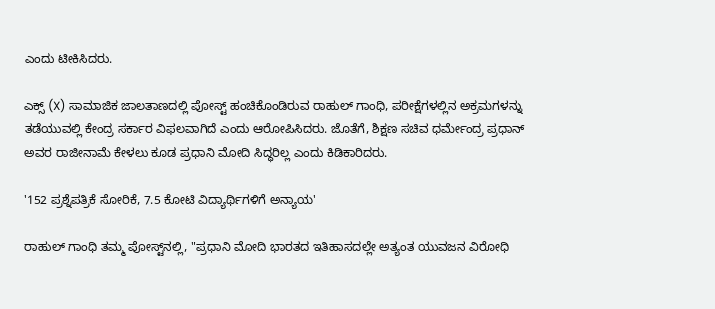ಎಂದು ಟೀಕಿಸಿದರು.

ಎಕ್ಸ್ (X) ಸಾಮಾಜಿಕ ಜಾಲತಾಣದಲ್ಲಿ ಪೋಸ್ಟ್ ಹಂಚಿಕೊಂಡಿರುವ ರಾಹುಲ್ ಗಾಂಧಿ, ಪರೀಕ್ಷೆಗಳಲ್ಲಿನ ಅಕ್ರಮಗಳನ್ನು ತಡೆಯುವಲ್ಲಿ ಕೇಂದ್ರ ಸರ್ಕಾರ ವಿಫಲವಾಗಿದೆ ಎಂದು ಆರೋಪಿಸಿದರು. ಜೊತೆಗೆ, ಶಿಕ್ಷಣ ಸಚಿವ ಧರ್ಮೇಂದ್ರ ಪ್ರಧಾನ್ ಅವರ ರಾಜೀನಾಮೆ ಕೇಳಲು ಕೂಡ ಪ್ರಧಾನಿ ಮೋದಿ ಸಿದ್ಧರಿಲ್ಲ ಎಂದು ಕಿಡಿಕಾರಿದರು.

'152 ಪ್ರಶ್ನೆಪತ್ರಿಕೆ ಸೋರಿಕೆ, 7.5 ಕೋಟಿ ವಿದ್ಯಾರ್ಥಿಗಳಿಗೆ ಅನ್ಯಾಯ'

ರಾಹುಲ್ ಗಾಂಧಿ ತಮ್ಮ ಪೋಸ್ಟ್‌ನಲ್ಲಿ, "ಪ್ರಧಾನಿ ಮೋದಿ ಭಾರತದ ಇತಿಹಾಸದಲ್ಲೇ ಅತ್ಯಂತ ಯುವಜನ ವಿರೋಧಿ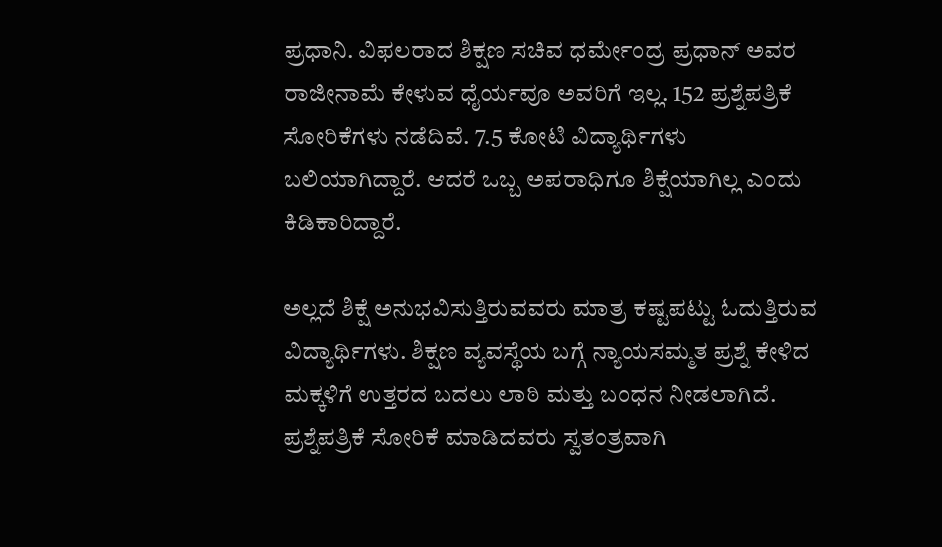ಪ್ರಧಾನಿ. ವಿಫಲರಾದ ಶಿಕ್ಷಣ ಸಚಿವ ಧರ್ಮೇಂದ್ರ ಪ್ರಧಾನ್ ಅವರ ರಾಜೀನಾಮೆ ಕೇಳುವ ಧೈರ್ಯವೂ ಅವರಿಗೆ ಇಲ್ಲ. 152 ಪ್ರಶ್ನೆಪತ್ರಿಕೆ ಸೋರಿಕೆಗಳು ನಡೆದಿವೆ. 7.5 ಕೋಟಿ ವಿದ್ಯಾರ್ಥಿಗಳು ಬಲಿಯಾಗಿದ್ದಾರೆ. ಆದರೆ ಒಬ್ಬ ಅಪರಾಧಿಗೂ ಶಿಕ್ಷೆಯಾಗಿಲ್ಲ ಎಂದು ಕಿಡಿಕಾರಿದ್ದಾರೆ.

ಅಲ್ಲದೆ ಶಿಕ್ಷೆ ಅನುಭವಿಸುತ್ತಿರುವವರು ಮಾತ್ರ ಕಷ್ಟಪಟ್ಟು ಓದುತ್ತಿರುವ ವಿದ್ಯಾರ್ಥಿಗಳು. ಶಿಕ್ಷಣ ವ್ಯವಸ್ಥೆಯ ಬಗ್ಗೆ ನ್ಯಾಯಸಮ್ಮತ ಪ್ರಶ್ನೆ ಕೇಳಿದ ಮಕ್ಕಳಿಗೆ ಉತ್ತರದ ಬದಲು ಲಾಠಿ ಮತ್ತು ಬಂಧನ ನೀಡಲಾಗಿದೆ. ಪ್ರಶ್ನೆಪತ್ರಿಕೆ ಸೋರಿಕೆ ಮಾಡಿದವರು ಸ್ವತಂತ್ರವಾಗಿ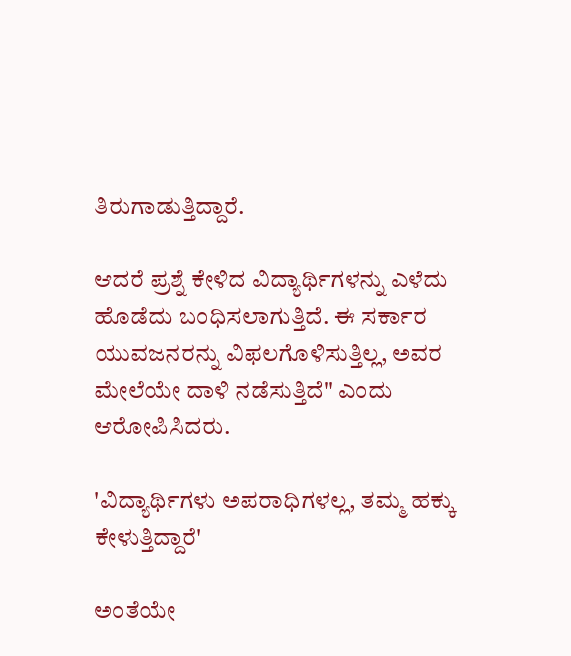ತಿರುಗಾಡುತ್ತಿದ್ದಾರೆ.

ಆದರೆ ಪ್ರಶ್ನೆ ಕೇಳಿದ ವಿದ್ಯಾರ್ಥಿಗಳನ್ನು ಎಳೆದು ಹೊಡೆದು ಬಂಧಿಸಲಾಗುತ್ತಿದೆ. ಈ ಸರ್ಕಾರ ಯುವಜನರನ್ನು ವಿಫಲಗೊಳಿಸುತ್ತಿಲ್ಲ, ಅವರ ಮೇಲೆಯೇ ದಾಳಿ ನಡೆಸುತ್ತಿದೆ" ಎಂದು ಆರೋಪಿಸಿದರು.

'ವಿದ್ಯಾರ್ಥಿಗಳು ಅಪರಾಧಿಗಳಲ್ಲ, ತಮ್ಮ ಹಕ್ಕು ಕೇಳುತ್ತಿದ್ದಾರೆ'

ಅಂತೆಯೇ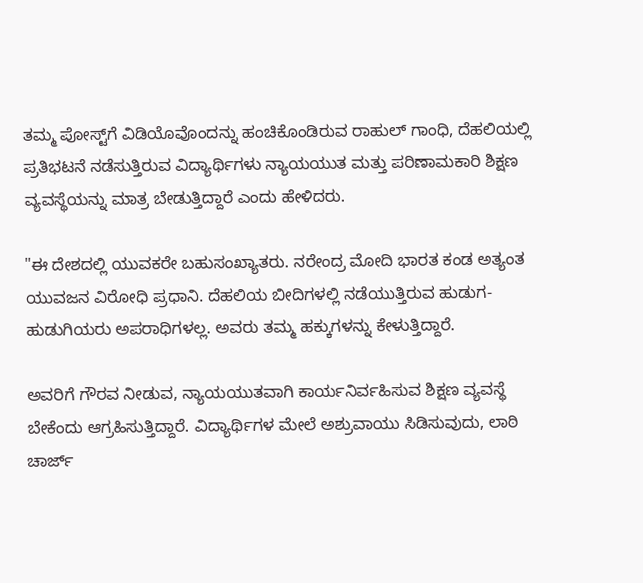ತಮ್ಮ ಪೋಸ್ಟ್‌ಗೆ ವಿಡಿಯೊವೊಂದನ್ನು ಹಂಚಿಕೊಂಡಿರುವ ರಾಹುಲ್ ಗಾಂಧಿ, ದೆಹಲಿಯಲ್ಲಿ ಪ್ರತಿಭಟನೆ ನಡೆಸುತ್ತಿರುವ ವಿದ್ಯಾರ್ಥಿಗಳು ನ್ಯಾಯಯುತ ಮತ್ತು ಪರಿಣಾಮಕಾರಿ ಶಿಕ್ಷಣ ವ್ಯವಸ್ಥೆಯನ್ನು ಮಾತ್ರ ಬೇಡುತ್ತಿದ್ದಾರೆ ಎಂದು ಹೇಳಿದರು.

"ಈ ದೇಶದಲ್ಲಿ ಯುವಕರೇ ಬಹುಸಂಖ್ಯಾತರು. ನರೇಂದ್ರ ಮೋದಿ ಭಾರತ ಕಂಡ ಅತ್ಯಂತ ಯುವಜನ ವಿರೋಧಿ ಪ್ರಧಾನಿ. ದೆಹಲಿಯ ಬೀದಿಗಳಲ್ಲಿ ನಡೆಯುತ್ತಿರುವ ಹುಡುಗ-ಹುಡುಗಿಯರು ಅಪರಾಧಿಗಳಲ್ಲ. ಅವರು ತಮ್ಮ ಹಕ್ಕುಗಳನ್ನು ಕೇಳುತ್ತಿದ್ದಾರೆ.

ಅವರಿಗೆ ಗೌರವ ನೀಡುವ, ನ್ಯಾಯಯುತವಾಗಿ ಕಾರ್ಯನಿರ್ವಹಿಸುವ ಶಿಕ್ಷಣ ವ್ಯವಸ್ಥೆ ಬೇಕೆಂದು ಆಗ್ರಹಿಸುತ್ತಿದ್ದಾರೆ. ವಿದ್ಯಾರ್ಥಿಗಳ ಮೇಲೆ ಅಶ್ರುವಾಯು ಸಿಡಿಸುವುದು, ಲಾಠಿ ಚಾರ್ಜ್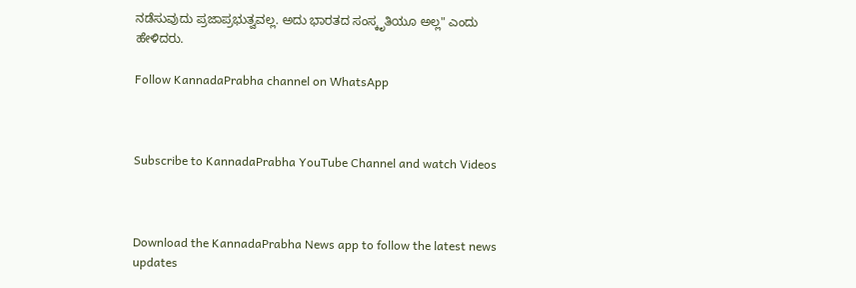ನಡೆಸುವುದು ಪ್ರಜಾಪ್ರಭುತ್ವವಲ್ಲ. ಅದು ಭಾರತದ ಸಂಸ್ಕೃತಿಯೂ ಅಲ್ಲ" ಎಂದು ಹೇಳಿದರು.

Follow KannadaPrabha channel on WhatsApp



Subscribe to KannadaPrabha YouTube Channel and watch Videos



Download the KannadaPrabha News app to follow the latest news updates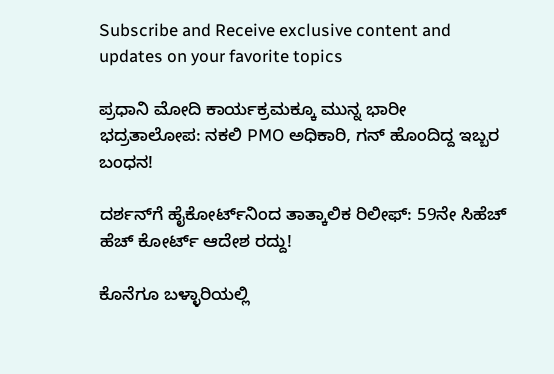Subscribe and Receive exclusive content and updates on your favorite topics

ಪ್ರಧಾನಿ ಮೋದಿ ಕಾರ್ಯಕ್ರಮಕ್ಕೂ ಮುನ್ನ ಭಾರೀ ಭದ್ರತಾಲೋಪ: ನಕಲಿ PMO ಅಧಿಕಾರಿ, ಗನ್ ಹೊಂದಿದ್ದ ಇಬ್ಬರ ಬಂಧನ!

ದರ್ಶನ್‌ಗೆ ಹೈಕೋರ್ಟ್‌ನಿಂದ ತಾತ್ಕಾಲಿಕ ರಿಲೀಫ್: 59ನೇ ಸಿಹೆಚ್ ಹೆಚ್ ಕೋರ್ಟ್ ಆದೇಶ ರದ್ದು!

ಕೊನೆಗೂ ಬಳ್ಳಾರಿಯಲ್ಲಿ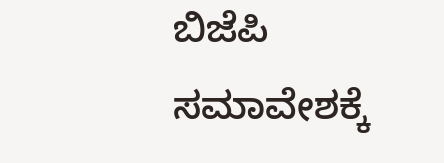ಬಿಜೆಪಿ ಸಮಾವೇಶಕ್ಕೆ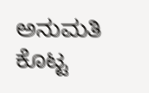ಅನುಮತಿ ಕೊಟ್ಟ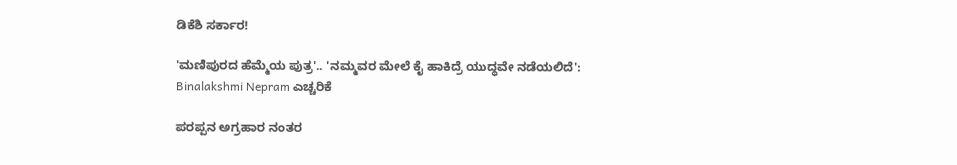ಡಿಕೆಶಿ ಸರ್ಕಾರ!

'ಮಣಿಪುರದ ಹೆಮ್ಮೆಯ ಪುತ್ರ'.. 'ನಮ್ಮವರ ಮೇಲೆ ಕೈ ಹಾಕಿದ್ರೆ ಯುದ್ಧವೇ ನಡೆಯಲಿದೆ': Binalakshmi Nepram ಎಚ್ಚರಿಕೆ

ಪರಪ್ಪನ ಅಗ್ರಹಾರ ನಂತರ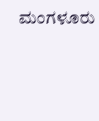ಮಂಗಳೂರು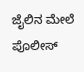ಜೈಲಿನ ಮೇಲೆ ಪೊಲೀಸ್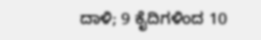ದಾಳಿ; 9 ಕೈದಿಗಳಿಂದ 10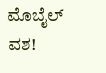ಮೊಬೈಲ್ ವಶ!